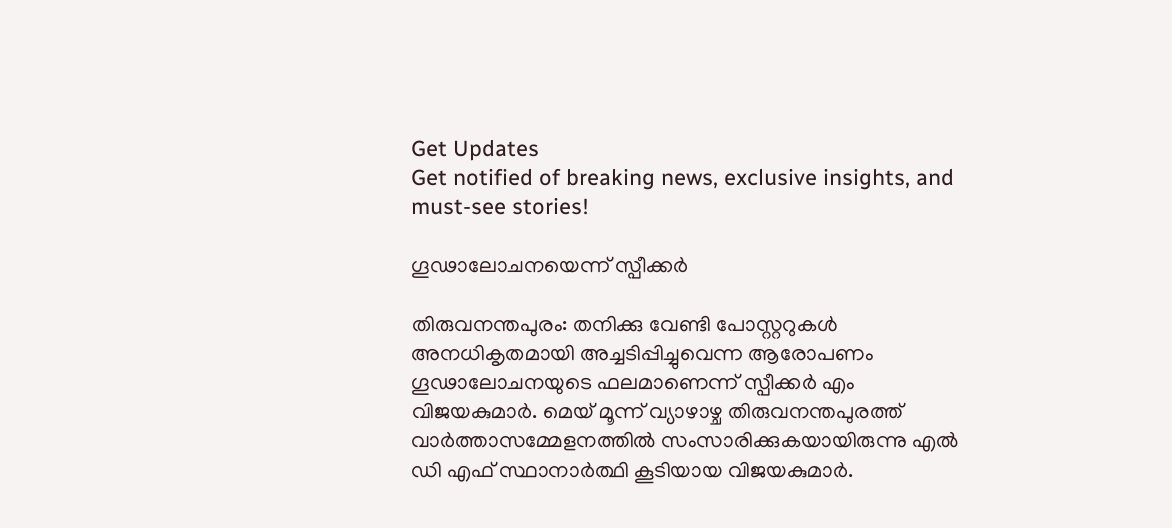Get Updates
Get notified of breaking news, exclusive insights, and must-see stories!

ഗൂഢാലോചനയെന്ന് സ്പീക്കര്‍

തിരുവനന്തപുരം: തനിക്കു വേണ്ടി പോസ്റ്ററുകള്‍ അനധികൃതമായി അച്ചടിപ്പിച്ചുവെന്ന ആരോപണം ഗൂഢാലോചനയുടെ ഫലമാണെന്ന് സ്പീക്കര്‍ എം വിജയകുമാര്‍. മെയ് മൂന്ന് വ്യാഴാഴ്ച തിരുവനന്തപുരത്ത് വാര്‍ത്താസമ്മേളനത്തില്‍ സംസാരിക്കുകയായിരുന്നു എല്‍ ഡി എഫ് സ്ഥാനാര്‍ത്ഥി കൂടിയായ വിജയകുമാര്‍.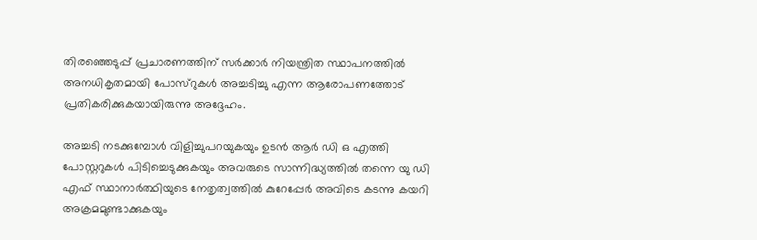തിരഞ്ഞെടുപ്പ് പ്രചാരണത്തിന് സര്‍ക്കാര്‍ നിയന്ത്രിത സ്ഥാപനത്തില്‍ അനധികൃതമായി പോസ്റുകള്‍ അച്ചടിച്ചു എന്ന ആരോപണത്തോട് പ്രതികരിക്കുകയായിരുന്നു അദ്ദേഹം.

അച്ചടി നടക്കുമ്പോള്‍ വിളിച്ചുപറയുകയും ഉടന്‍ ആര്‍ ഡി ഒ എത്തി പോസ്റ്ററുകള്‍ പിടിച്ചെടുക്കുകയും അവരുടെ സാന്നിദ്ധ്യത്തില്‍ തന്നെ യു ഡി എഫ് സ്ഥാനാര്‍ത്ഥിയുടെ നേതൃത്വത്തില്‍ കുറേപ്പേര്‍ അവിടെ കടന്നു കയറി അക്രമമുണ്ടാക്കുകയും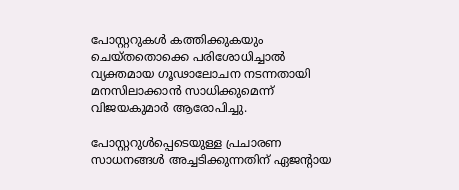പോസ്റ്ററുകള്‍ കത്തിക്കുകയും ചെയ്തതൊക്കെ പരിശോധിച്ചാല്‍ വ്യക്തമായ ഗൂഢാലോചന നടന്നതായി മനസിലാക്കാന്‍ സാധിക്കുമെന്ന് വിജയകുമാര്‍ ആരോപിച്ചു.

പോസ്റ്ററുള്‍പ്പെടെയുള്ള പ്രചാരണ സാധനങ്ങള്‍ അച്ചടിക്കുന്നതിന് ഏജന്റായ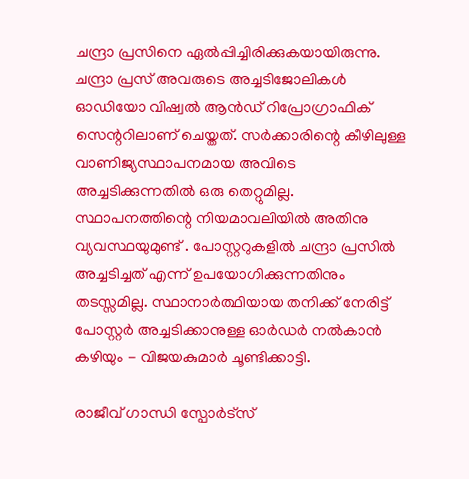ചന്ദ്രാ പ്രസിനെ ഏല്‍പ്പിച്ചിരിക്കുകയായിരുന്നു. ചന്ദ്രാ പ്രസ് അവരുടെ അച്ചടിജോലികള്‍ ഓഡിയോ വിഷ്വല്‍ ആന്‍ഡ് റിപ്രോഗ്രാഫിക് സെന്ററിലാണ് ചെയ്തത്. സര്‍ക്കാരിന്റെ കീഴിലുള്ള വാണിജ്യസ്ഥാപനമായ അവിടെ അച്ചടിക്കുന്നതില്‍ ഒരു തെറ്റുമില്ല. സ്ഥാപനത്തിന്റെ നിയമാവലിയില്‍ അതിനു വ്യവസ്ഥയുമുണ്ട് . പോസ്റ്ററുകളില്‍ ചന്ദ്രാ പ്രസില്‍ അച്ചടിച്ചത് എന്ന് ഉപയോഗിക്കുന്നതിനും തടസ്സമില്ല. സ്ഥാനാര്‍ത്ഥിയായ തനിക്ക് നേരിട്ട് പോസ്റ്റര്‍ അച്ചടിക്കാനുള്ള ഓര്‍ഡര്‍ നല്‍കാന്‍ കഴിയും - വിജയകുമാര്‍ ചൂണ്ടിക്കാട്ടി.

രാജീവ് ഗാന്ധി സ്പോര്‍ട്സ്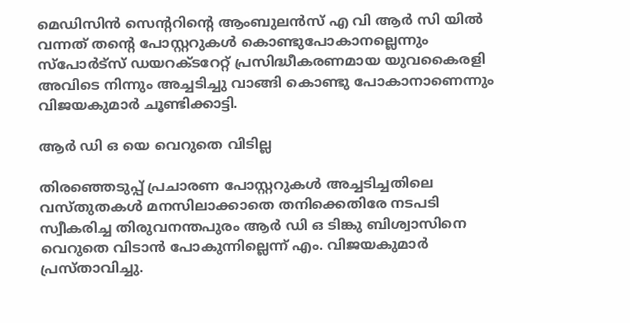മെഡിസിന്‍ സെന്ററിന്റെ ആംബുലന്‍സ് എ വി ആര്‍ സി യില്‍ വന്നത് തന്റെ പോസ്റ്ററുകള്‍ കൊണ്ടുപോകാനല്ലെന്നും സ്പോര്‍ട്സ് ഡയറക്ടറേറ്റ് പ്രസിദ്ധീകരണമായ യുവകൈരളി അവിടെ നിന്നും അച്ചടിച്ചു വാങ്ങി കൊണ്ടു പോകാനാണെന്നും വിജയകുമാര്‍ ചൂണ്ടിക്കാട്ടി.

ആര്‍ ഡി ഒ യെ വെറുതെ വിടില്ല

തിരഞ്ഞെടുപ്പ് പ്രചാരണ പോസ്റ്ററുകള്‍ അച്ചടിച്ചതിലെ വസ്തുതകള്‍ മനസിലാക്കാതെ തനിക്കെതിരേ നടപടി സ്വീകരിച്ച തിരുവനന്തപുരം ആര്‍ ഡി ഒ ടിങ്കു ബിശ്വാസിനെ വെറുതെ വിടാന്‍ പോകുന്നില്ലെന്ന് എം. വിജയകുമാര്‍ പ്രസ്താവിച്ചു.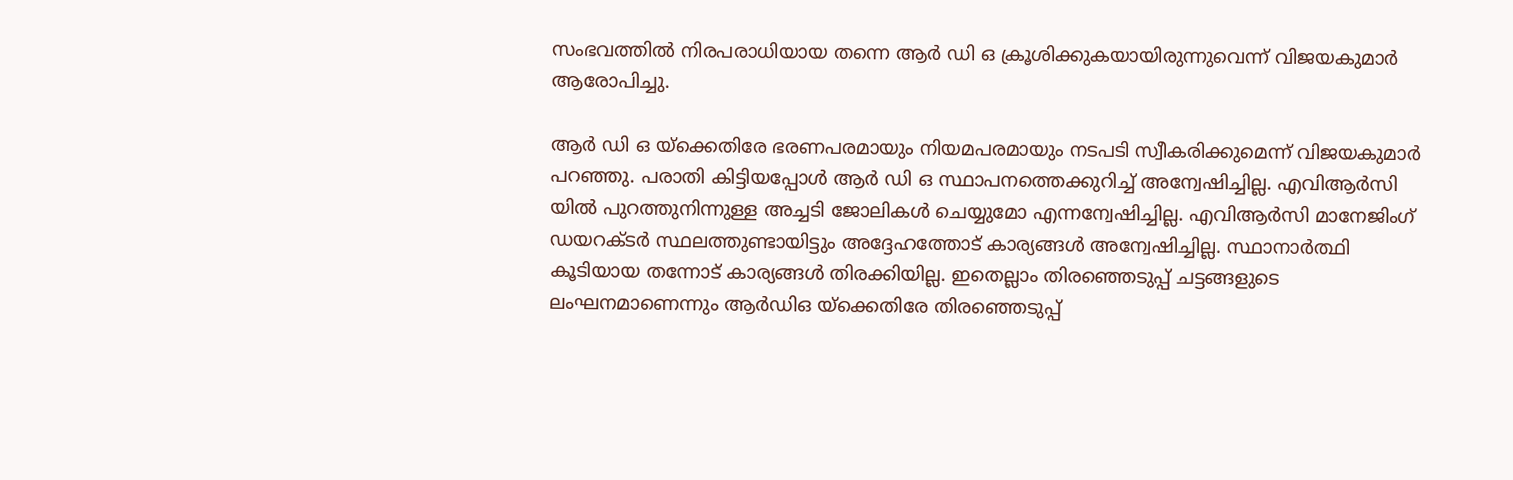സംഭവത്തില്‍ നിരപരാധിയായ തന്നെ ആര്‍ ഡി ഒ ക്രൂശിക്കുകയായിരുന്നുവെന്ന് വിജയകുമാര്‍ ആരോപിച്ചു.

ആര്‍ ഡി ഒ യ്ക്കെതിരേ ഭരണപരമായും നിയമപരമായും നടപടി സ്വീകരിക്കുമെന്ന് വിജയകുമാര്‍ പറഞ്ഞു. പരാതി കിട്ടിയപ്പോള്‍ ആര്‍ ഡി ഒ സ്ഥാപനത്തെക്കുറിച്ച് അന്വേഷിച്ചില്ല. എവിആര്‍സി യില്‍ പുറത്തുനിന്നുള്ള അച്ചടി ജോലികള്‍ ചെയ്യുമോ എന്നന്വേഷിച്ചില്ല. എവിആര്‍സി മാനേജിംഗ് ഡയറക്ടര്‍ സ്ഥലത്തുണ്ടായിട്ടും അദ്ദേഹത്തോട് കാര്യങ്ങള്‍ അന്വേഷിച്ചില്ല. സ്ഥാനാര്‍ത്ഥി കൂടിയായ തന്നോട് കാര്യങ്ങള്‍ തിരക്കിയില്ല. ഇതെല്ലാം തിരഞ്ഞെടുപ്പ് ചട്ടങ്ങളുടെ ലംഘനമാണെന്നും ആര്‍ഡിഒ യ്ക്കെതിരേ തിരഞ്ഞെടുപ്പ്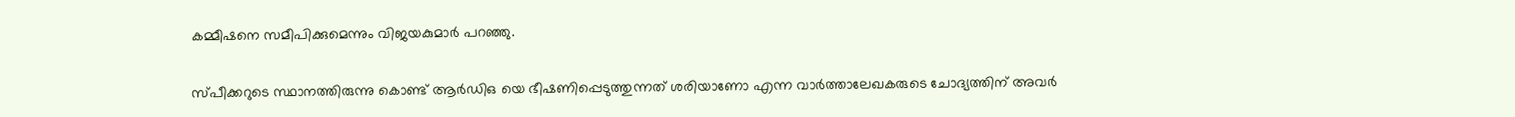കമ്മീഷനെ സമീപിക്കുമെന്നും വിജയകുമാര്‍ പറഞ്ഞു.

സ്പീക്കറുടെ സ്ഥാനത്തിരുന്നു കൊണ്ട് ആര്‍ഡിഒ യെ ഭീഷണിപ്പെടുത്തുന്നത് ശരിയാണോ എന്ന വാര്‍ത്താലേഖകരുടെ ചോദ്യത്തിന് അവര്‍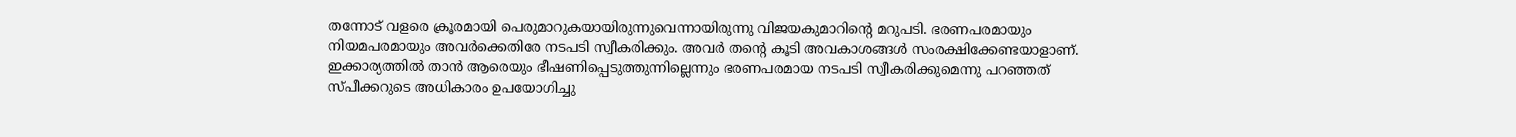തന്നോട് വളരെ ക്രൂരമായി പെരുമാറുകയായിരുന്നുവെന്നായിരുന്നു വിജയകുമാറിന്റെ മറുപടി. ഭരണപരമായും നിയമപരമായും അവര്‍ക്കെതിരേ നടപടി സ്വീകരിക്കും. അവര്‍ തന്റെ കൂടി അവകാശങ്ങള്‍ സംരക്ഷിക്കേണ്ടയാളാണ്. ഇക്കാര്യത്തില്‍ താന്‍ ആരെയും ഭീഷണിപ്പെടുത്തുന്നില്ലെന്നും ഭരണപരമായ നടപടി സ്വീകരിക്കുമെന്നു പറഞ്ഞത് സ്പീക്കറുടെ അധികാരം ഉപയോഗിച്ചു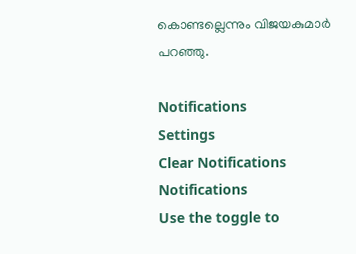കൊണ്ടല്ലെന്നും വിജയകുമാര്‍ പറഞ്ഞു.

Notifications
Settings
Clear Notifications
Notifications
Use the toggle to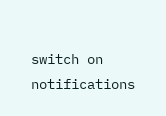switch on notifications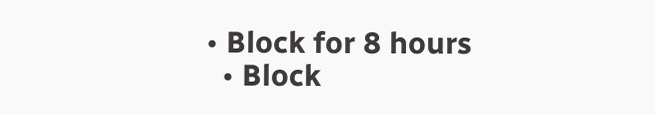• Block for 8 hours
  • Block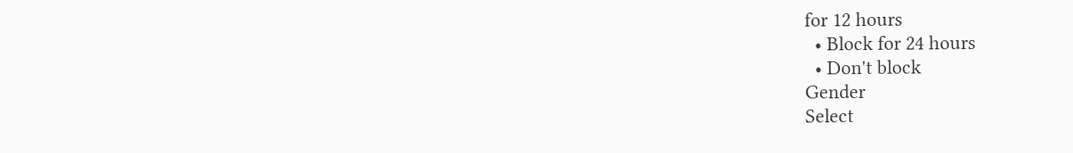for 12 hours
  • Block for 24 hours
  • Don't block
Gender
Select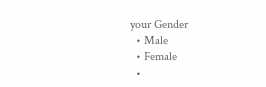your Gender
  • Male
  • Female
  •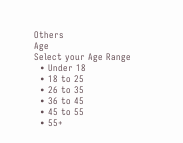Others
Age
Select your Age Range
  • Under 18
  • 18 to 25
  • 26 to 35
  • 36 to 45
  • 45 to 55
  • 55+